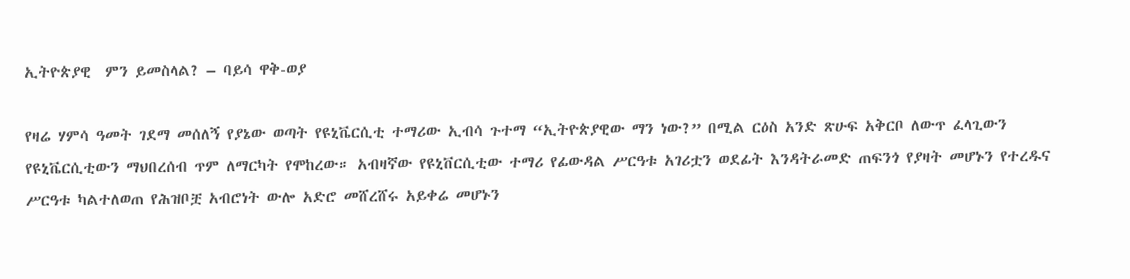ኢትዮጵያዊ  ምን ይመስላል? – ባይሳ ዋቅ-ወያ

የዛሬ ሃምሳ ዓመት ገደማ መሰለኝ የያኔው ወጣት የዩኒቬርሲቲ ተማሪው ኢብሳ ጉተማ “ኢትዮጵያዊው ማን ነው?” በሚል ርዕስ አንድ ጽሁፍ አቅርቦ ለውጥ ፈላጊውን የዩኒቬርሲቲውን ማህበረሰብ ጥም ለማርካት የሞከረው። አብዛኛው የዩኒቨርሲቲው ተማሪ የፊውዳል ሥርዓቱ አገሪቷን ወደፊት እንዳትራመድ ጠፍንጎ የያዛት መሆኑን የተረዱና ሥርዓቱ ካልተለወጠ የሕዝቦቿ አብሮነት ውሎ አድሮ መሸረሸሩ አይቀሬ መሆኑን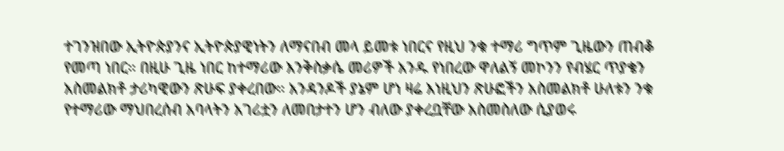ተገንዝበው ኢትዮጵያንና ኢትዮጵያዊነትን ለማናበብ መላ ይመቱ ነበርና የዚህ ንቁ ተማሪ ግጥም ጊዜውን ጠብቆ የመጣ ነበር። በዚሁ ጊዜ ነበር ከተማሪው እንቅስቃሴ መሪዎች አንዱ የነበረው ዋለልኝ መኮንን የብሄር ጥያቄን አስመልክቶ ታሪካዊውን ጽሁፍ ያቀረበው። አንዳንዶች ያኔም ሆነ ዛሬ እነዚህን ጽሁፎችን አስመልክቶ ሁለቱን ንቁ የተማሪው ማህበረሰብ አባላትን አገሪቷን ለመበታተን ሆን ብለው ያቀረቧቸው አስመስለው ሲያወሩ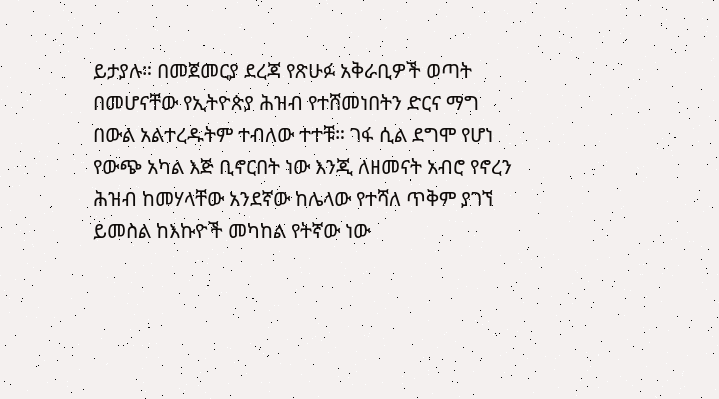ይታያሉ። በመጀመርያ ደረጃ የጽሁፉ አቅራቢዎች ወጣት በመሆናቸው የኢትዮጵያ ሕዝብ የተሸመነበትን ድርና ማግ በውል አልተረዱትም ተብለው ተተቹ። ገፋ ሲል ደግሞ የሆነ የውጭ አካል እጅ ቢኖርበት ነው እንጂ ለዘመናት አብሮ የኖረን ሕዝብ ከመሃላቸው አንደኛው ከሌላው የተሻለ ጥቅም ያገኘ ይመስል ከእኩዮች መካከል የትኛው ነው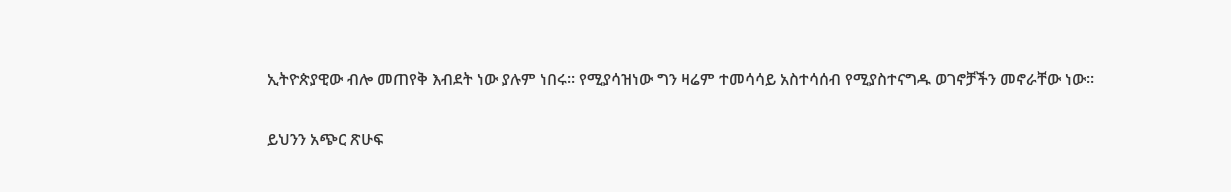ኢትዮጵያዊው ብሎ መጠየቅ እብደት ነው ያሉም ነበሩ። የሚያሳዝነው ግን ዛሬም ተመሳሳይ አስተሳሰብ የሚያስተናግዱ ወገኖቻችን መኖራቸው ነው።

ይህንን አጭር ጽሁፍ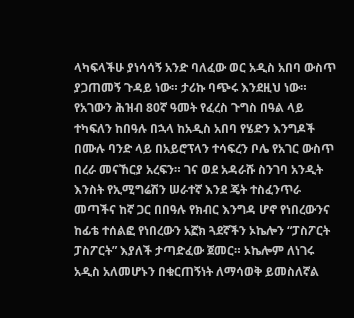ላካፍላችሁ ያነሳሳኝ አንድ ባለፈው ወር አዲስ አበባ ውስጥ ያጋጠመኝ ጉዳይ ነው። ታሪኩ ባጭሩ እንደዚህ ነው። የአገውን ሕዝብ 80ኛ ዓመት የፈረስ ጉግስ በዓል ላይ ተካፍለን ከበዓሉ በኋላ ከአዲስ አበባ የሄድን እንግዶች በሙሉ ባንድ ላይ በአይሮፕላን ተሳፍረን ቦሌ የአገር ውስጥ በረራ መናኸርያ አረፍን። ገና ወደ አዳራሹ ስንገባ አንዲት እንስት የኢሚግሬሽን ሠራተኛ እንደ ጄት ተስፈንጥራ መጣችና ከኛ ጋር በበዓሉ የክብር እንግዳ ሆኖ የነበረውንና ከፊቴ ተሰልፎ የነበረውን አኟክ ጓደኛችን ኦኬሎን “ፓስፖርት ፓስፖርት” እያለች ታጣድፈው ጀመር። ኦኬሎም ለነገሩ አዲስ አለመሆኑን በቁርጠኝነት ለማሳወቅ ይመስለኛል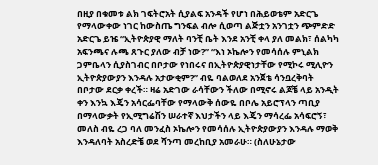በዚያ በቁመቱ ልክ ገፍትሮአት ሲያልፍ አንዳች የሆነ በሕይወቴም አድርጌ የማላውቀው ነገር ከውስጤ ግንፍል ብሎ ሲወጣ ልጅቷን አንገቷን ጭምድድ አድርጌ ይዤ “ኢትዮጵያዊ ማለት ባንቺ ቤት እንደ አንቺ ቀላ ያለ መልክ፣ ሰልካካ አፍንጫና ሉጫ ጸጉር ያለው ብቻ ነው?” “እነ ኦኬሎን የመሳሰሉ ምኒልክ ጋምቤላን ሲያስገብር በቦታው የነበሩና በኢትዮጵያዊነታቸው የሚኮሩ ሚሊዮን ኢትዮጵያውያን እንዳሉ አታውቂም?” ብዬ ባልወለደ አንጀቴ ሳንቧረቅባት በቦታው ደርቃ ቀረች። ዛሬ አድገው ራሳቸውን ችለው በሚኖሩ ልጆቼ ላይ አንዲት ቀን እንኳ እጄን አሳርፌባቸው የማላውቅ ሰውዬ በቦሌ አይሮፕላን ጣቢያ በማላውቃት የኢሚግሬሽን ሠራተኛ እህታችን ላይ እጄን ማሳረፌ አሳፍሮኝ፣ መለስ ብዬ ረጋ ባለ መንፈስ ኦኬሎን የመሳሰሉ ኢትዮጵያውያን እንዳሉ ማወቅ እንዳለባት አስረድቼ ወደ ሻንጣ መረከቢያ አመራሁ። (ስለሁኔታው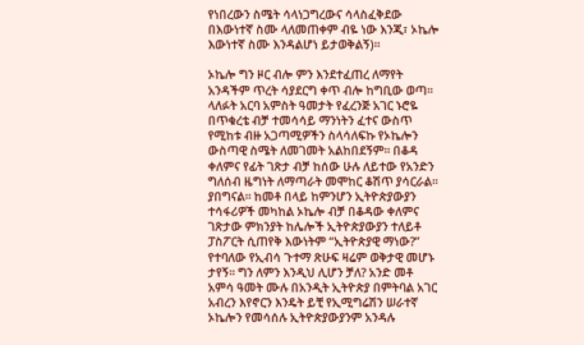የነበረውን ስሜት ሳላነጋግረውና ሳላስፈቅደው በእውነተኛ ስሙ ላለመጠቀም ብዬ ነው እንጂ፣ ኦኬሎ እውነተኛ ስሙ እንዳልሆነ ይታወቅልኝ)።

ኦኬሎ ግን ዞር ብሎ ምን እንደተፈጠረ ለማየት አንዳችም ጥረት ሳያደርግ ቀጥ ብሎ ከግቢው ወጣ። ላለፉት አርባ አምስት ዓመታት የፈረንጅ አገር ኑሮዬ በጥቁረቴ ብቻ ተመሳሳይ ማንነትን ፈተና ውስጥ የሚከቱ ብዙ አጋጣሚዎችን ስላሳለፍኩ የኦኬሎን ውስጣዊ ስሜት ለመገመት አልከበደኝም። በቆዳ ቀለምና የፊት ገጽታ ብቻ ከሰው ሁሉ ለይተው የአንድን ግለሰብ ዜግነት ለማጣራት መሞከር ቆሽጥ ያሳርራል። ያበግናል። ከመቶ በላይ ከምንሆን ኢትዮጵያውያን ተሳፋሪዎች መካከል ኦኬሎ ብቻ በቆዳው ቀለምና ገጽታው ምክንያት ከሌሎች ኢትዮጵያውያን ተለይቶ ፓስፖርት ሲጠየቅ እውነትም “ኢትዮጵያዊ ማነው?” የተባለው የኢብሳ ጉተማ ጽሁፍ ዛሬም ወቅታዊ መሆኑ ታየኝ። ግን ለምን እንዲህ ሊሆን ቻለ? አንድ መቶ አምሳ ዓመት ሙሉ በአንዲት ኢትዮጵያ በምትባል አገር አብረን እየኖርን እንዴት ይቺ የኢሚግሬሽን ሠራተኛ ኦኬሎን የመሳሰሉ ኢትዮጵያውያንም አንዳሉ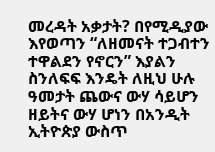መረዳት አቃታት? በየሚዲያው እየወጣን “ለዘመናት ተጋብተን ተዋልደን የኖርን” እያልን ስንለፍፍ እንዴት ለዚህ ሁሉ ዓመታት ጨውና ውሃ ሳይሆን ዘይትና ውሃ ሆነን በአንዲት ኢትዮጵያ ውስጥ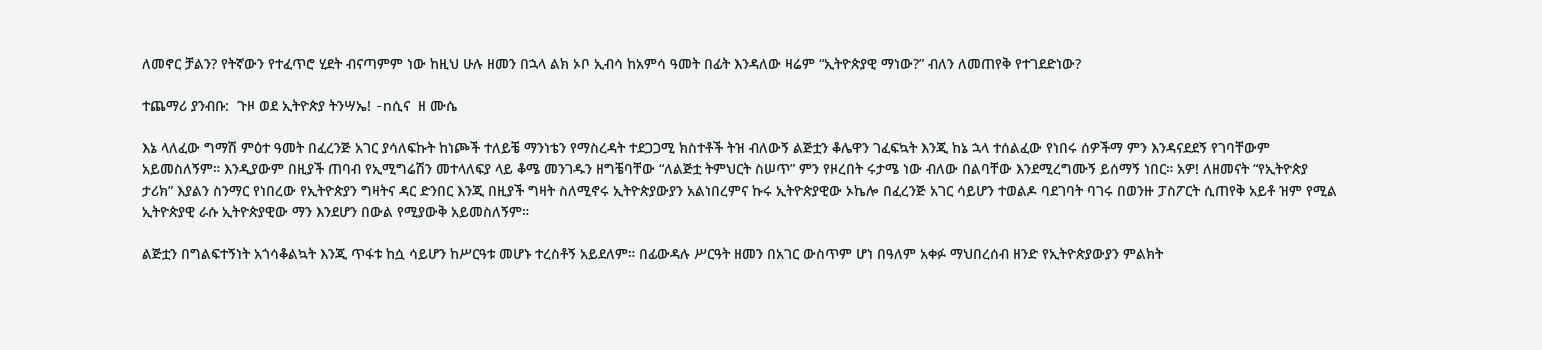ለመኖር ቻልን? የትኛውን የተፈጥሮ ሂደት ብናጣምም ነው ከዚህ ሁሉ ዘመን በኋላ ልክ ኦቦ ኢብሳ ከአምሳ ዓመት በፊት እንዳለው ዛሬም “ኢትዮጵያዊ ማነው?” ብለን ለመጠየቅ የተገደድነው?

ተጨማሪ ያንብቡ:  ጉዞ ወደ ኢትዮጵያ ትንሣኤ! -nሲና  ዘ ሙሴ

እኔ ላለፈው ግማሽ ምዕተ ዓመት በፈረንጅ አገር ያሳለፍኩት ከነጮች ተለይቼ ማንነቴን የማስረዳት ተደጋጋሚ ክስተቶች ትዝ ብለውኝ ልጅቷን ቆሌዋን ገፈፍኳት እንጂ ከኔ ኋላ ተሰልፈው የነበሩ ሰዎችማ ምን እንዳናደደኝ የገባቸውም አይመስለኝም። እንዲያውም በዚያች ጠባብ የኢሚግሬሽን መተላለፍያ ላይ ቆሜ መንገዱን ዘግቼባቸው “ለልጅቷ ትምህርት ስሠጥ” ምን የዞረበት ሩታሜ ነው ብለው በልባቸው እንደሚረግሙኝ ይሰማኝ ነበር። አዎ! ለዘመናት “የኢትዮጵያ ታሪክ” እያልን ስንማር የነበረው የኢትዮጵያን ግዛትና ዳር ድንበር እንጂ በዚያች ግዛት ስለሚኖሩ ኢትዮጵያውያን አልነበረምና ኩሩ ኢትዮጵያዊው ኦኬሎ በፈረንጅ አገር ሳይሆን ተወልዶ ባደገባት ባገሩ በወንዙ ፓስፖርት ሲጠየቅ አይቶ ዝም የሚል ኢትዮጵያዊ ራሱ ኢትዮጵያዊው ማን እንደሆን በውል የሚያውቅ አይመስለኝም።

ልጅቷን በግልፍተኝነት አጎሳቆልኳት እንጂ ጥፋቱ ከሷ ሳይሆን ከሥርዓቱ መሆኑ ተረስቶኝ አይደለም። በፊውዳሉ ሥርዓት ዘመን በአገር ውስጥም ሆነ በዓለም አቀፉ ማህበረሰብ ዘንድ የኢትዮጵያውያን ምልክት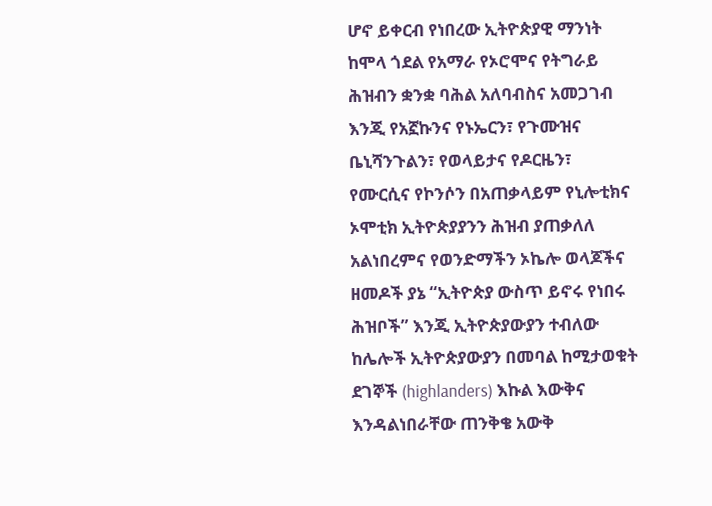ሆኖ ይቀርብ የነበረው ኢትዮጵያዊ ማንነት ከሞላ ጎደል የአማራ የኦሮሞና የትግራይ ሕዝብን ቋንቋ ባሕል አለባብስና አመጋገብ እንጂ የአኟኩንና የኑኤርን፣ የጉሙዝና ቤኒሻንጉልን፣ የወላይታና የዶርዜን፣ የሙርሲና የኮንሶን በአጠቃላይም የኒሎቲክና ኦሞቲክ ኢትዮጵያያንን ሕዝብ ያጠቃለለ አልነበረምና የወንድማችን ኦኬሎ ወላጆችና ዘመዶች ያኔ “ኢትዮጵያ ውስጥ ይኖሩ የነበሩ ሕዝቦች” እንጂ ኢትዮጵያውያን ተብለው ከሌሎች ኢትዮጵያውያን በመባል ከሚታወቁት ደገኞች (highlanders) እኩል እውቅና እንዳልነበራቸው ጠንቅቄ አውቅ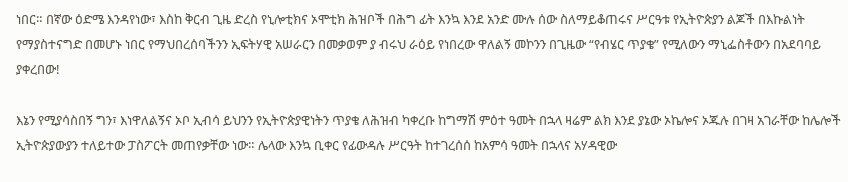ነበር። በኛው ዕድሜ እንዳየነው፣ እስከ ቅርብ ጊዜ ድረስ የኒሎቲክና ኦሞቲክ ሕዝቦች በሕግ ፊት እንኳ እንደ አንድ ሙሉ ሰው ስለማይቆጠሩና ሥርዓቱ የኢትዮጵያን ልጆች በእኩልነት የማያስተናግድ በመሆኑ ነበር የማህበረሰባችንን ኢፍትሃዊ አሠራርን በመቃወም ያ ብሩህ ራዕይ የነበረው ዋለልኝ መኮንን በጊዜው “የብሄር ጥያቄ” የሚለውን ማኒፌስቶውን በአደባባይ ያቀረበው!

እኔን የሚያሳስበኝ ግን፣ እነዋለልኝና ኦቦ ኢብሳ ይህንን የኢትዮጵያዊነትን ጥያቄ ለሕዝብ ካቀረቡ ከግማሽ ምዕተ ዓመት በኋላ ዛሬም ልክ እንደ ያኔው ኦኬሎና ኦጁሉ በገዛ አገራቸው ከሌሎች ኢትዮጵያውያን ተለይተው ፓስፖርት መጠየቃቸው ነው። ሌላው እንኳ ቢቀር የፊውዳሉ ሥርዓት ከተገረሰሰ ከአምሳ ዓመት በኋላና አሃዳዊው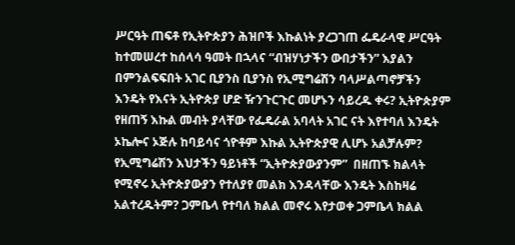ሥርዓት ጠፍቶ የኢትዮጵያን ሕዝቦች እኩልነት ያረጋገጠ ፌዴራላዊ ሥርዓት ከተመሠረተ ከሰላሳ ዓመት በኋላና “ብዝሃነታችን ውበታችን” እያልን በምንልፍፍበት አገር ቢያንስ ቢያንስ የኢሚግሬሽን ባላሥልጣኖቻችን እንዴት የእናት ኢትዮጵያ ሆድ ዥንጉርጉር መሆኑን ሳይረዱ ቀሩ? ኢትዮጵያም የዘጠኝ እኩል መብት ያላቸው የፌዴራል አባላት አገር ናት እየተባለ እንዴት ኦኬሎና ኦጅሉ ከባይሳና ጎዮቶም እኩል ኢትዮጵያዊ ሊሆኑ አልቻሉም? የኢሚግሬሽን እህታችን ዓይነቶች “ኢትዮጵያውያንም”  በዘጠኙ ክልላት የሚኖሩ ኢትዮጵያውያን የተለያየ መልክ እንዳላቸው እንዴት እስከዛሬ አልተረዱትም? ጋምቤላ የተባለ ክልል መኖሩ እየታወቀ ጋምቤላ ክልል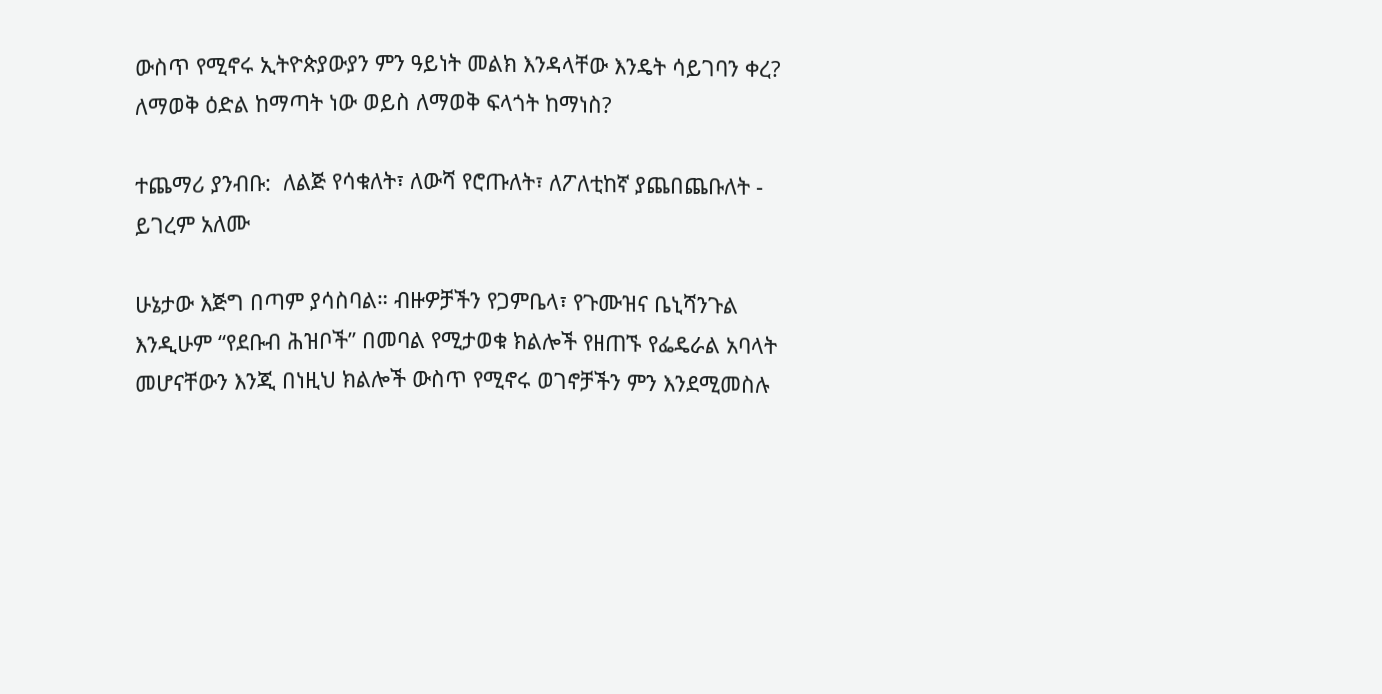ውስጥ የሚኖሩ ኢትዮጵያውያን ምን ዓይነት መልክ እንዳላቸው እንዴት ሳይገባን ቀረ? ለማወቅ ዕድል ከማጣት ነው ወይስ ለማወቅ ፍላጎት ከማነስ?

ተጨማሪ ያንብቡ:  ለልጅ የሳቁለት፣ ለውሻ የሮጡለት፣ ለፖለቲከኛ ያጨበጨቡለት - ይገረም አለሙ

ሁኔታው እጅግ በጣም ያሳስባል። ብዙዎቻችን የጋምቤላ፣ የጉሙዝና ቤኒሻንጉል እንዲሁም “የደቡብ ሕዝቦች” በመባል የሚታወቁ ክልሎች የዘጠኙ የፌዴራል አባላት መሆናቸውን እንጂ በነዚህ ክልሎች ውስጥ የሚኖሩ ወገኖቻችን ምን እንደሚመስሉ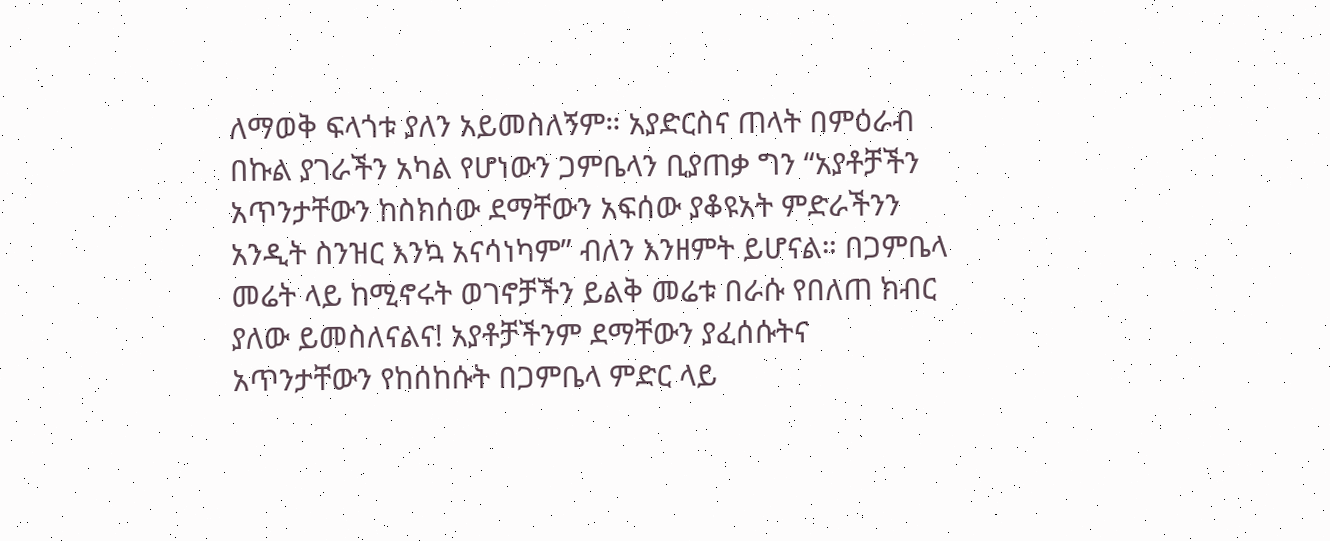ለማወቅ ፍላጎቱ ያለን አይመስለኝም። አያድርስና ጠላት በምዕራብ በኩል ያገራችን አካል የሆነውን ጋምቤላን ቢያጠቃ ግን “አያቶቻችን አጥንታቸውን ከስክሰው ደማቸውን አፍሰው ያቆዩአት ምድራችንን አንዲት ስንዝር እንኳ አናሳነካም” ብለን እንዘምት ይሆናል። በጋምቤላ መሬት ላይ ከሚኖሩት ወገኖቻችን ይልቅ መሬቱ በራሱ የበለጠ ክብር ያለው ይመስለናልና! አያቶቻችንም ደማቸውን ያፈሰሱትና አጥንታቸውን የከሰከሱት በጋምቤላ ምድር ላይ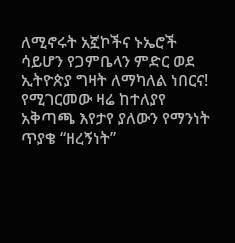ለሚኖሩት አኟኮችና ኑኤሮች ሳይሆን የጋምቤላን ምድር ወደ ኢትዮጵያ ግዛት ለማካለል ነበርና! የሚገርመው ዛሬ ከተለያየ አቅጣጫ እየታየ ያለውን የማንነት ጥያቄ “ዘረኝነት”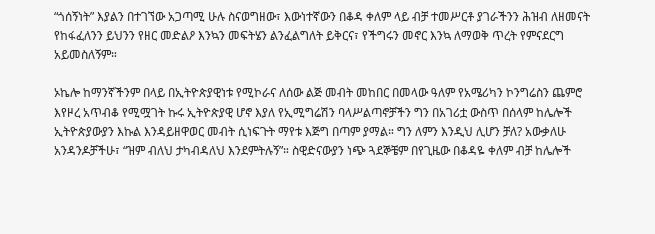“ጎሰኝነት” እያልን በተገኘው አጋጣሚ ሁሉ ስናወግዘው፣ እውነተኛውን በቆዳ ቀለም ላይ ብቻ ተመሥርቶ ያገራችንን ሕዝብ ለዘመናት የከፋፈለንን ይህንን የዘር መድልዖ እንኳን መፍትሄን ልንፈልግለት ይቅርና፣ የችግሩን መኖር እንኳ ለማወቅ ጥረት የምናደርግ አይመስለኝም።

ኦኬሎ ከማንኛችንም በላይ በኢትዮጵያዊነቱ የሚኮራና ለሰው ልጅ መብት መከበር በመላው ዓለም የአሜሪካን ኮንግሬስን ጨምሮ እየዞረ አጥብቆ የሚሟገት ኩሩ ኢትዮጵያዊ ሆኖ እያለ የኢሚግሬሽን ባላሥልጣኖቻችን ግን በአገሪቷ ውስጥ በሰላም ከሌሎች ኢትዮጵያውያን እኩል እንዳይዘዋወር መብት ሲነፍጉት ማየቱ እጅግ በጣም ያማል። ግን ለምን እንዲህ ሊሆን ቻለ? አውቃለሁ አንዳንዶቻችሁ፣ “ዝም ብለህ ታካብዳለህ እንደምትሉኝ”። ስዊድናውያን ነጭ ጓደኞቼም በየጊዜው በቆዳዬ ቀለም ብቻ ከሌሎች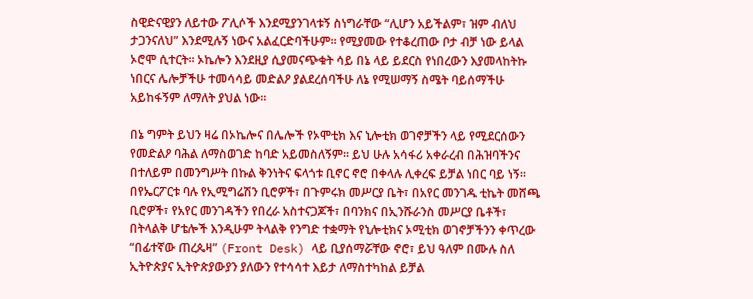ስዊድናዊያን ለይተው ፖሊሶች እንደሚያንገላቱኝ ስነግራቸው “ሊሆን አይችልም፣ ዝም ብለህ ታጋንናለህ” እንደሚሉኝ ነውና አልፈርድባችሁም። የሚያመው የተቆረጠው ቦታ ብቻ ነው ይላል ኦሮሞ ሲተርት። ኦኬሎን እንደዚያ ሲያመናጭቁት ሳይ በኔ ላይ ይደርስ የነበረውን እያመላከትኩ ነበርና ሌሎቻችሁ ተመሳሳይ መድልዖ ያልደረሰባችሁ ለኔ የሚሠማኝ ስሜት ባይሰማችሁ አይከፋኝም ለማለት ያህል ነው።

በኔ ግምት ይህን ዛሬ በኦኬሎና በሌሎች የኦሞቲክ እና ኒሎቲክ ወገኖቻችን ላይ የሚደርሰውን የመድልዖ ባሕል ለማስወገድ ከባድ አይመስለኝም። ይህ ሁሉ አሳፋሪ አቀራረብ በሕዝባችንና በተለይም በመንግሥት በኩል ቅንነትና ፍላጎቱ ቢኖር ኖሮ በቀላሉ ሊቀረፍ ይቻል ነበር ባይ ነኝ። በየኤርፖርቱ ባሉ የኢሚግሬሽን ቢሮዎች፣ በጉምሩክ መሥርያ ቤት፣ በአየር መንገዱ ቲኬት መሸጫ ቢሮዎች፣ የአየር መንገዳችን የበረራ አስተናጋጆች፣ በባንክና በኢንሹራንስ መሥርያ ቤቶች፣ በትላልቅ ሆቴሎች እንዲሁም ትላልቅ የንግድ ተቋማት የኒሎቲክና ኦሚቲክ ወገኖቻችንን ቀጥረው “በፊተኛው ጠረጴዛ” (Front Desk) ላይ ቢያሰማሯቸው ኖሮ፣ ይህ ዓለም በሙሉ ስለ ኢትዮጵያና ኢትዮጵያውያን ያለውን የተሳሳተ እይታ ለማስተካከል ይቻል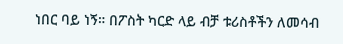ነበር ባይ ነኝ። በፖስት ካርድ ላይ ብቻ ቱሪስቶችን ለመሳብ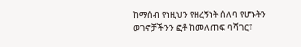ከማሰብ የነዚህን የዘረኝነት ሰለባ የሆኑትን ወገኖቻችንን ፎቶ ከመለጠፍ ባሻገር፣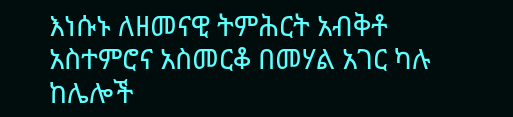እነሱኑ ለዘመናዊ ትምሕርት አብቅቶ አስተምሮና አስመርቆ በመሃል አገር ካሉ ከሌሎች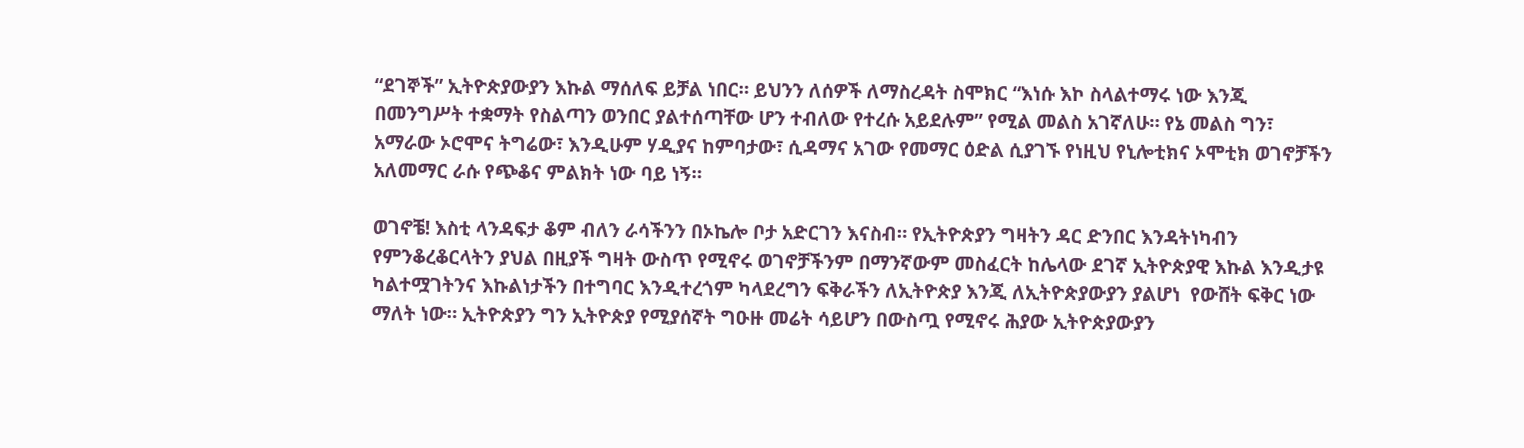“ደገኞች” ኢትዮጵያውያን እኩል ማሰለፍ ይቻል ነበር። ይህንን ለሰዎች ለማስረዳት ስሞክር “እነሱ እኮ ስላልተማሩ ነው እንጂ በመንግሥት ተቋማት የስልጣን ወንበር ያልተሰጣቸው ሆን ተብለው የተረሱ አይደሉም” የሚል መልስ አገኛለሁ። የኔ መልስ ግን፣ አማራው ኦሮሞና ትግሬው፣ እንዲሁም ሃዲያና ከምባታው፣ ሲዳማና አገው የመማር ዕድል ሲያገኙ የነዚህ የኒሎቲክና ኦሞቲክ ወገኖቻችን አለመማር ራሱ የጭቆና ምልክት ነው ባይ ነኝ።

ወገኖቼ! እስቲ ላንዳፍታ ቆም ብለን ራሳችንን በኦኬሎ ቦታ አድርገን እናስብ። የኢትዮጵያን ግዛትን ዳር ድንበር እንዳትነካብን የምንቆረቆርላትን ያህል በዚያች ግዛት ውስጥ የሚኖሩ ወገኖቻችንም በማንኛውም መስፈርት ከሌላው ደገኛ ኢትዮጵያዊ እኩል እንዲታዩ ካልተሟገትንና እኩልነታችን በተግባር እንዲተረጎም ካላደረግን ፍቅራችን ለኢትዮጵያ እንጂ ለኢትዮጵያውያን ያልሆነ  የውሸት ፍቅር ነው ማለት ነው። ኢትዮጵያን ግን ኢትዮጵያ የሚያሰኛት ግዑዙ መሬት ሳይሆን በውስጧ የሚኖሩ ሕያው ኢትዮጵያውያን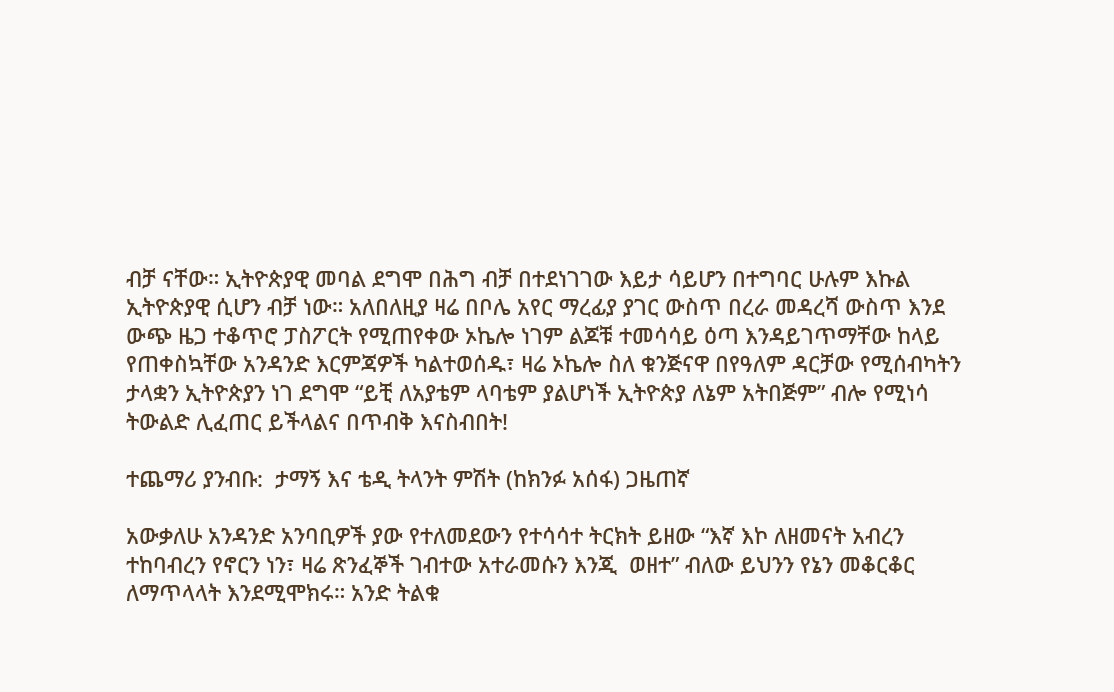ብቻ ናቸው። ኢትዮጵያዊ መባል ደግሞ በሕግ ብቻ በተደነገገው እይታ ሳይሆን በተግባር ሁሉም እኩል ኢትዮጵያዊ ሲሆን ብቻ ነው። አለበለዚያ ዛሬ በቦሌ አየር ማረፊያ ያገር ውስጥ በረራ መዳረሻ ውስጥ እንደ ውጭ ዜጋ ተቆጥሮ ፓስፖርት የሚጠየቀው ኦኬሎ ነገም ልጆቹ ተመሳሳይ ዕጣ እንዳይገጥማቸው ከላይ የጠቀስኳቸው አንዳንድ እርምጃዎች ካልተወሰዱ፣ ዛሬ ኦኬሎ ስለ ቁንጅናዋ በየዓለም ዳርቻው የሚሰብካትን ታላቋን ኢትዮጵያን ነገ ደግሞ “ይቺ ለአያቴም ላባቴም ያልሆነች ኢትዮጵያ ለኔም አትበጅም” ብሎ የሚነሳ ትውልድ ሊፈጠር ይችላልና በጥብቅ እናስብበት!

ተጨማሪ ያንብቡ:  ታማኝ እና ቴዲ ትላንት ምሽት (ከክንፉ አሰፋ) ጋዜጠኛ

አውቃለሁ አንዳንድ አንባቢዎች ያው የተለመደውን የተሳሳተ ትርክት ይዘው “እኛ እኮ ለዘመናት አብረን ተከባብረን የኖርን ነን፣ ዛሬ ጽንፈኞች ገብተው አተራመሱን እንጂ  ወዘተ” ብለው ይህንን የኔን መቆርቆር ለማጥላላት እንደሚሞክሩ። አንድ ትልቁ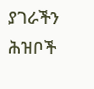ያገራችን ሕዝቦች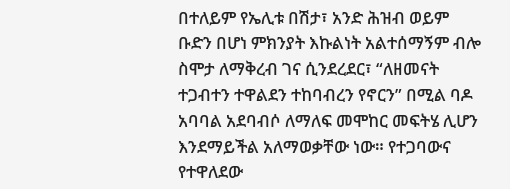በተለይም የኤሊቱ በሽታ፣ አንድ ሕዝብ ወይም ቡድን በሆነ ምክንያት እኩልነት አልተሰማኝም ብሎ ስሞታ ለማቅረብ ገና ሲንደረደር፣ “ለዘመናት ተጋብተን ተዋልደን ተከባብረን የኖርን” በሚል ባዶ አባባል አደባብሶ ለማለፍ መሞከር መፍትሄ ሊሆን እንደማይችል አለማወቃቸው ነው። የተጋባውና የተዋለደው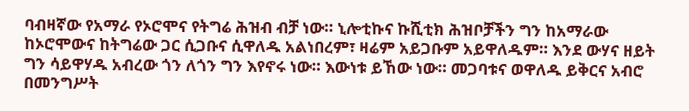ባብዛኛው የአማራ የኦሮሞና የትግሬ ሕዝብ ብቻ ነው። ኒሎቲኩና ኩሺቲክ ሕዝቦቻችን ግን ከአማራው ከኦሮሞውና ከትግሬው ጋር ሲጋቡና ሲዋለዱ አልነበረም፣ ዛሬም አይጋቡም አይዋለዱም። እንደ ውሃና ዘይት ግን ሳይዋሃዱ አብረው ጎን ለጎን ግን እየኖሩ ነው። እውነቱ ይኸው ነው። መጋባቱና ወዋለዱ ይቅርና አብሮ በመንግሥት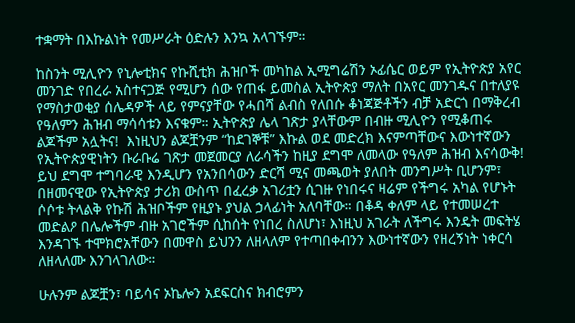ተቋማት በእኩልነት የመሥራት ዕድሉን እንኳ አላገኙም።

ከስንት ሚሊዮን የኒሎቲክና የኩሺቲክ ሕዝቦች መካከል ኢሚግሬሽን ኦፊሴር ወይም የኢትዮጵያ አየር መንገድ የበረራ አስተናጋጅ የሚሆን ሰው የጠፋ ይመስል ኢትዮጵያ ማለት በአየር መንገዱና በተለያዩ የማስታወቂያ ሰሌዳዎች ላይ የምናያቸው የሓበሻ ልብስ የለበሱ ቆነጃጅቶችን ብቻ አድርጎ በማቅረብ የዓለምን ሕዝብ ማሳሳቱን እናቁም። ኢትዮጵያ ሌላ ገጽታ ያላቸውም በብዙ ሚሊዮን የሚቆጠሩ ልጆችም አሏትና!  እነዚህን ልጆቿንም “ከደገኞቹ” እኩል ወደ መድረክ እናምጣቸውና እውነተኛውን የኢትዮጵያዊነትን ቡራቡሬ ገጽታ መጀመርያ ለራሳችን ከዚያ ደግሞ ለመላው የዓለም ሕዝብ እናሳውቅ! ይህ ደግሞ ተግባራዊ እንዲሆን የአንበሳውን ድርሻ ሚና መጫወት ያለበት መንግሥት ቢሆንም፣ በዘመናዊው የኢትዮጵያ ታሪክ ውስጥ በፈረቃ አገሪቷን ሲገዙ የነበሩና ዛሬም የችግሩ አካል የሆኑት ሶሶቱ ትላልቅ የኩሽ ሕዝቦችም የዚያኑ ያህል ኃላፊነት አለባቸው። በቆዳ ቀለም ላይ የተመሠረተ መድልዖ በሌሎችም ብዙ አገሮችም ሲከሰት የነበረ ስለሆነ፣ እነዚህ አገራት ለችግሩ እንዴት መፍትሄ እንዳገኙ ተሞክሮአቸውን በመዋስ ይህንን ለዘላለም የተጣበቀብንን እውነተኛውን የዘረኝነት ነቀርሳ ለዘላለሙ እንገላገለው።

ሁሉንም ልጆቿን፣ ባይሳና ኦኬሎን አደፍርስና ክብሮምን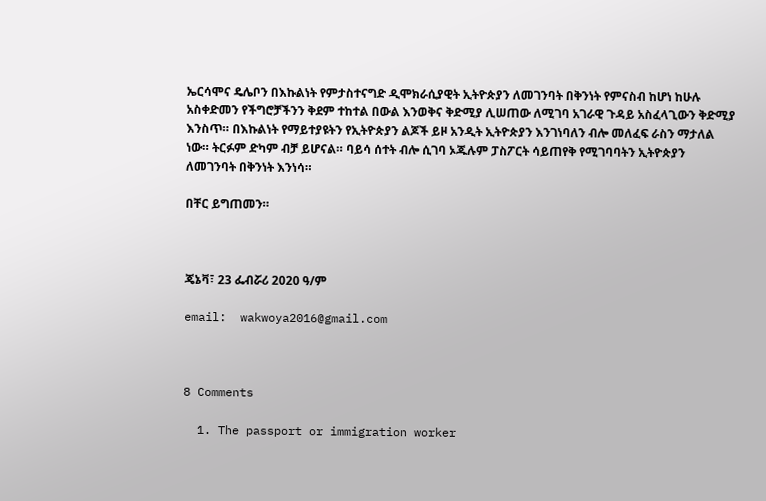ኤርሳሞና ዴሌቦን በእኩልነት የምታስተናግድ ዲሞክራሲያዊት ኢትዮጵያን ለመገንባት በቅንነት የምናስብ ከሆነ ከሁሉ አስቀድመን የችግሮቻችንን ቅደም ተከተል በውል እንወቅና ቅድሚያ ሊሠጠው ለሚገባ አገራዊ ጉዳይ አስፈላጊውን ቅድሚያ እንስጥ። በእኩልነት የማይተያዩትን የኢትዮጵያን ልጆች ይዞ አንዲት ኢትዮጵያን እንገነባለን ብሎ መለፈፍ ራስን ማታለል ነው። ትርፉም ድካም ብቻ ይሆናል። ባይሳ ሰተት ብሎ ሲገባ ኦጁሉም ፓስፖርት ሳይጠየቅ የሚገባባትን ኢትዮጵያን ለመገንባት በቅንነት እንነሳ።

በቸር ይግጠመን።



ጄኔቫ፣ 23 ፌብሯሪ 2020 ዓ/ም

email:  wakwoya2016@gmail.com



8 Comments

  1. The passport or immigration worker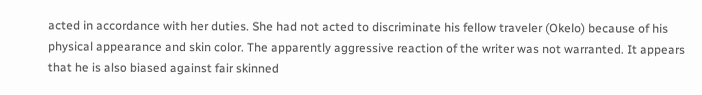acted in accordance with her duties. She had not acted to discriminate his fellow traveler (Okelo) because of his physical appearance and skin color. The apparently aggressive reaction of the writer was not warranted. It appears that he is also biased against fair skinned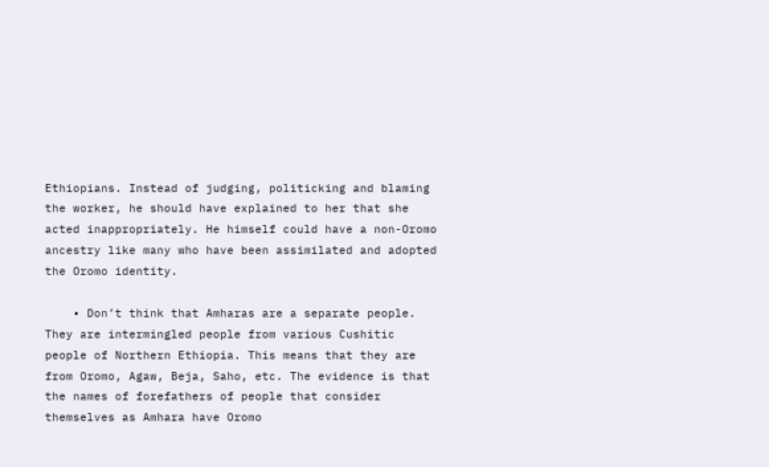Ethiopians. Instead of judging, politicking and blaming the worker, he should have explained to her that she acted inappropriately. He himself could have a non-Oromo ancestry like many who have been assimilated and adopted the Oromo identity.

    • Don’t think that Amharas are a separate people. They are intermingled people from various Cushitic people of Northern Ethiopia. This means that they are from Oromo, Agaw, Beja, Saho, etc. The evidence is that the names of forefathers of people that consider themselves as Amhara have Oromo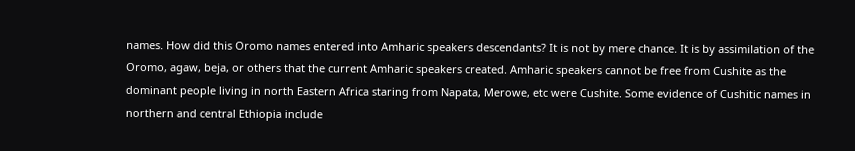names. How did this Oromo names entered into Amharic speakers descendants? It is not by mere chance. It is by assimilation of the Oromo, agaw, beja, or others that the current Amharic speakers created. Amharic speakers cannot be free from Cushite as the dominant people living in north Eastern Africa staring from Napata, Merowe, etc were Cushite. Some evidence of Cushitic names in northern and central Ethiopia include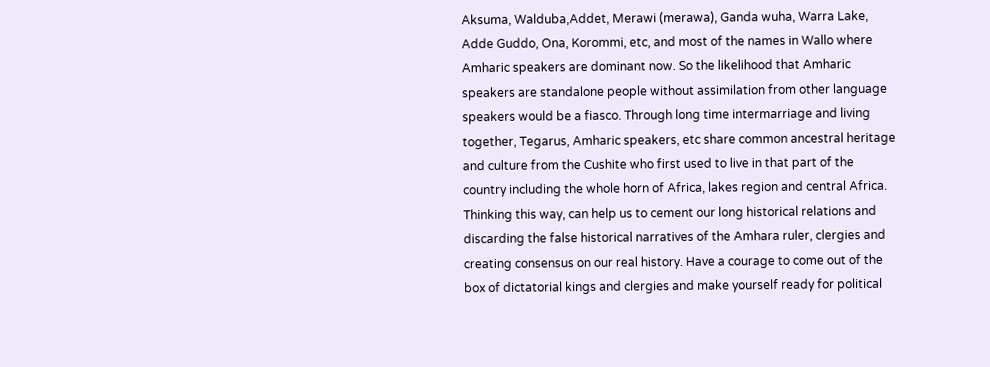Aksuma, Walduba,Addet, Merawi (merawa), Ganda wuha, Warra Lake, Adde Guddo, Ona, Korommi, etc, and most of the names in Wallo where Amharic speakers are dominant now. So the likelihood that Amharic speakers are standalone people without assimilation from other language speakers would be a fiasco. Through long time intermarriage and living together, Tegarus, Amharic speakers, etc share common ancestral heritage and culture from the Cushite who first used to live in that part of the country including the whole horn of Africa, lakes region and central Africa. Thinking this way, can help us to cement our long historical relations and discarding the false historical narratives of the Amhara ruler, clergies and creating consensus on our real history. Have a courage to come out of the box of dictatorial kings and clergies and make yourself ready for political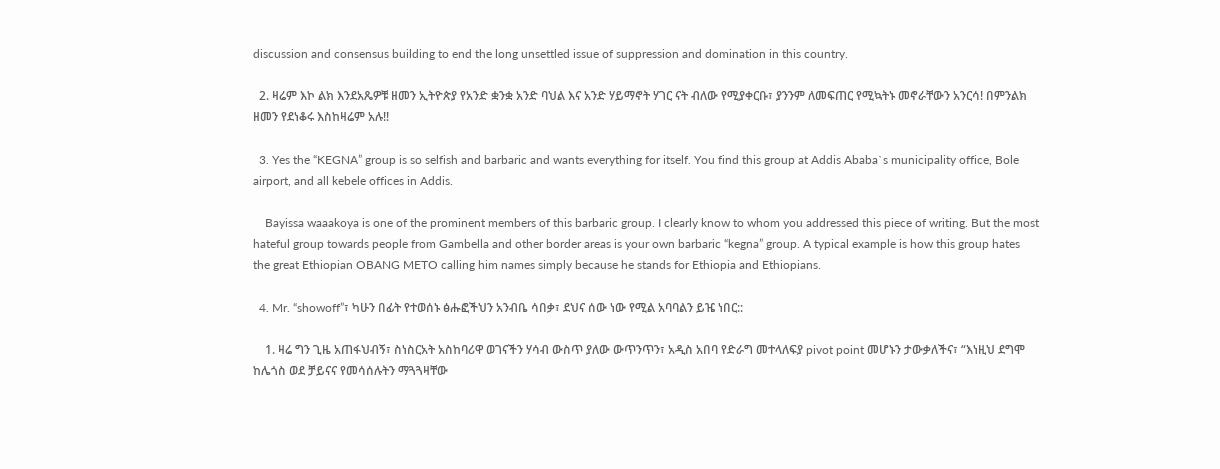discussion and consensus building to end the long unsettled issue of suppression and domination in this country.

  2. ዛሬም እኮ ልክ እንደአጼዎቹ ዘመን ኢትዮጵያ የአንድ ቋንቋ አንድ ባህል እና አንድ ሃይማኖት ሃገር ናት ብለው የሚያቀርቡ፣ ያንንም ለመፍጠር የሚኳትኑ መኖራቸውን አንርሳ! በምንልክ ዘመን የደነቆሩ እስከዛሬም አሉ!!

  3. Yes the “KEGNA” group is so selfish and barbaric and wants everything for itself. You find this group at Addis Ababa`s municipality office, Bole airport, and all kebele offices in Addis.

    Bayissa waaakoya is one of the prominent members of this barbaric group. I clearly know to whom you addressed this piece of writing. But the most hateful group towards people from Gambella and other border areas is your own barbaric “kegna” group. A typical example is how this group hates the great Ethiopian OBANG METO calling him names simply because he stands for Ethiopia and Ethiopians.

  4. Mr. “showoff”፣ ካሁን በፊት የተወሰኑ ፅሑፎችህን አንብቤ ሳበቃ፣ ደህና ሰው ነው የሚል አባባልን ይዤ ነበር::

    1. ዛሬ ግን ጊዜ አጠፋህብኝ፣ ስነስርአት አስከባሪዋ ወገናችን ሃሳብ ውስጥ ያለው ውጥንጥን፣ አዲስ አበባ የድራግ መተላለፍያ pivot point መሆኑን ታውቃለችና፣ “እነዚህ ደግሞ ከሌጎስ ወደ ቻይናና የመሳሰሉትን ማጓጓዛቸው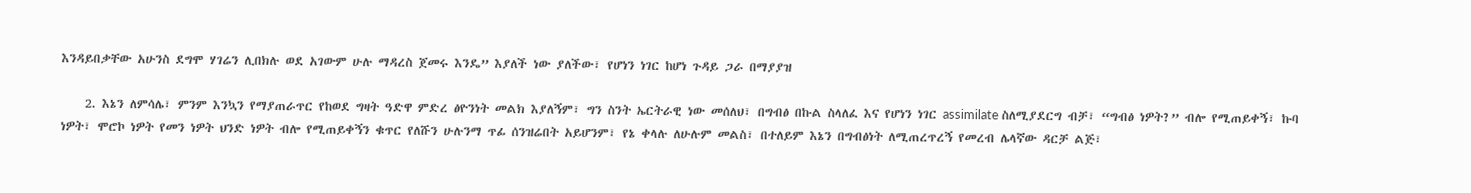እንዳይበቃቸው አሁንስ ደግሞ ሃገሬን ሊበክሉ ወደ አገውም ሁሉ ማዳረስ ጀመሩ እንዴ” እያለች ነው ያለችው፣ የሆነን ነገር ከሆነ ጉዳይ ጋራ በማያያዝ

    2. እኔን ለምሳሌ፣ ምንም እንኳን የማያጠራጥር የከወደ ግዛት ዓድዋ ምድረ ፅዮንነት መልክ እያለኝም፣ ግን ስንት ኤርትራዊ ነው መሰለህ፣ በግብፅ በኩል ስላለፈ እና የሆነን ነገር assimilate ስለሚያደርግ ብቻ፣ “ግብፅ ነዎት?” ብሎ የሚጠይቀኝ፣ ኩባ ነዎት፣ ሞሮኮ ነዎት የመን ነዎት ህንድ ነዎት ብሎ የሚጠይቀኝን ቁጥር የለሹን ሁሉንማ ጥፊ ሰንዝሬበት አይሆንም፣ የኔ ቀላሉ ለሁሉም መልስ፣ በተለይም እኔን በግብፅነት ለሚጠረጥረኝ የመረብ ሌላኛው ዳርቻ ልጅ፣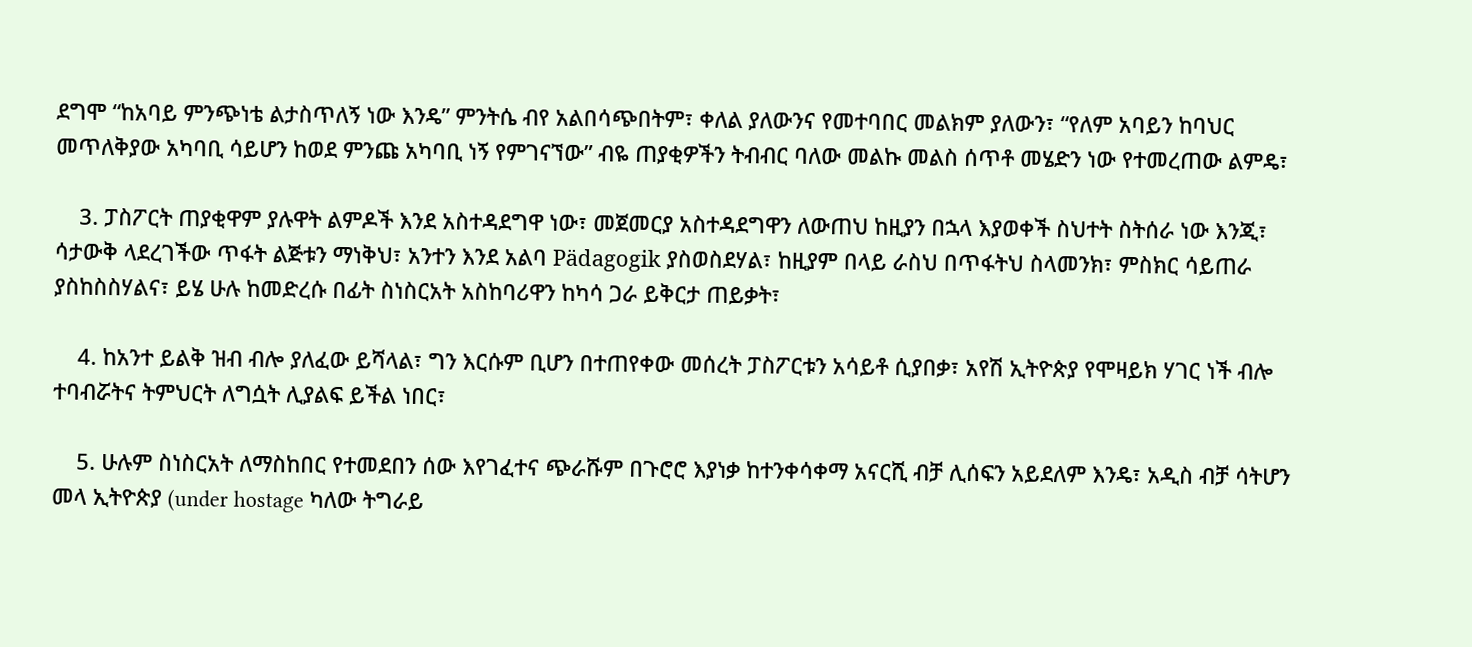ደግሞ “ከአባይ ምንጭነቴ ልታስጥለኝ ነው እንዴ” ምንትሴ ብየ አልበሳጭበትም፣ ቀለል ያለውንና የመተባበር መልክም ያለውን፣ “የለም አባይን ከባህር መጥለቅያው አካባቢ ሳይሆን ከወደ ምንጩ አካባቢ ነኝ የምገናኘው” ብዬ ጠያቂዎችን ትብብር ባለው መልኩ መልስ ሰጥቶ መሄድን ነው የተመረጠው ልምዴ፣

    3. ፓስፖርት ጠያቂዋም ያሉዋት ልምዶች እንደ አስተዳደግዋ ነው፣ መጀመርያ አስተዳደግዋን ለውጠህ ከዚያን በኋላ እያወቀች ስህተት ስትሰራ ነው እንጂ፣ ሳታውቅ ላደረገችው ጥፋት ልጅቱን ማነቅህ፣ አንተን እንደ አልባ Pädagogik ያስወስደሃል፣ ከዚያም በላይ ራስህ በጥፋትህ ስላመንክ፣ ምስክር ሳይጠራ ያስከስስሃልና፣ ይሄ ሁሉ ከመድረሱ በፊት ስነስርአት አስከባሪዋን ከካሳ ጋራ ይቅርታ ጠይቃት፣

    4. ከአንተ ይልቅ ዝብ ብሎ ያለፈው ይሻላል፣ ግን እርሱም ቢሆን በተጠየቀው መሰረት ፓስፖርቱን አሳይቶ ሲያበቃ፣ አየሽ ኢትዮጵያ የሞዛይክ ሃገር ነች ብሎ ተባብሯትና ትምህርት ለግሷት ሊያልፍ ይችል ነበር፣

    5. ሁሉም ስነስርአት ለማስከበር የተመደበን ሰው እየገፈተና ጭራሹም በጉሮሮ እያነቃ ከተንቀሳቀማ አናርሺ ብቻ ሊሰፍን አይደለም እንዴ፣ አዲስ ብቻ ሳትሆን መላ ኢትዮጵያ (under hostage ካለው ትግራይ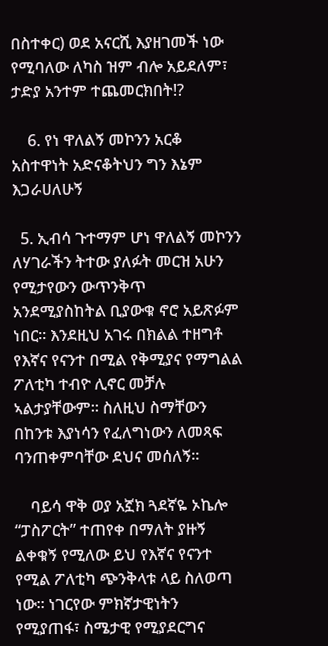በስተቀር) ወደ አናርሺ እያዘገመች ነው የሚባለው ለካስ ዝም ብሎ አይደለም፣ ታድያ አንተም ተጨመርክበት!?

    6. የነ ዋለልኝ መኮንን አርቆ አስተዋነት አድናቆትህን ግን እኔም እጋራሀለሁኝ

  5. ኢብሳ ጉተማም ሆነ ዋለልኝ መኮንን ለሃገራችን ትተው ያለፉት መርዝ አሁን የሚታየውን ውጥንቅጥ አንደሚያስከትል ቢያውቁ ኖሮ አይጽፉም ነበር። እንደዚህ አገሩ በክልል ተዘግቶ የእኛና የናንተ በሚል የቅሚያና የማግልል ፖለቲካ ተብዮ ሊኖር መቻሉ ኣልታያቸውም። ስለዚህ ስማቸውን በከንቱ እያነሳን የፈለግነውን ለመጻፍ ባንጠቀምባቸው ደህና መሰለኝ።

    ባይሳ ዋቅ ወያ አኟክ ጓደኛዬ ኦኬሎ “ፓስፖርት” ተጠየቀ በማለት ያዙኝ ልቀቁኝ የሚለው ይህ የእኛና የናንተ የሚል ፖለቲካ ጭንቅላቱ ላይ ስለወጣ ነው። ነገርየው ምክኛታዊነትን የሚያጠፋ፣ ስሜታዊ የሚያደርግና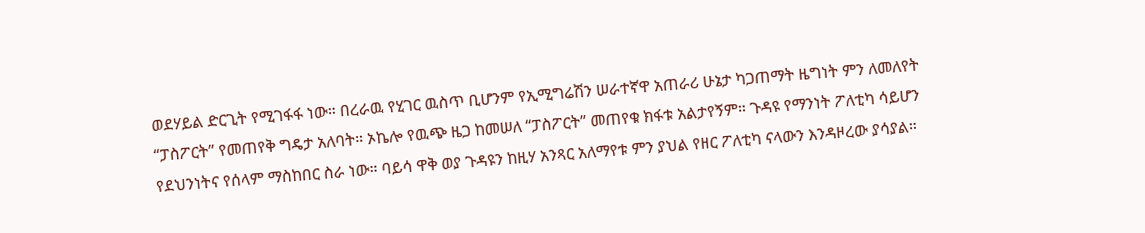ወደሃይል ድርጊት የሚገፋፋ ነው። በረራዉ የሂገር ዉስጥ ቢሆንም የኢሚግሬሽን ሠራተኛዋ አጠራሪ ሁኔታ ካጋጠማት ዜግነት ምን ለመለየት “ፓስፖርት” የመጠየቅ ግዴታ አለባት። ኦኬሎ የዉጭ ዜጋ ከመሠለ “ፓስፖርት” መጠየቁ ክፋቱ አልታየኝም። ጉዳዩ የማንነት ፖለቲካ ሳይሆን የደህንነትና የሰላም ማስከበር ስራ ነው። ባይሳ ዋቅ ወያ ጉዳዩን ከዚሃ አንጻር አለማየቱ ምን ያህል የዘር ፖለቲካ ናላውን እንዳዞረው ያሳያል።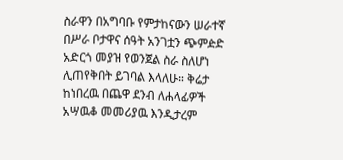ስራዋን በአግባቡ የምታከናውን ሠራተኛ በሥራ ቦታዋና ሰዓት አንገቷን ጭምዽድ አድርጎ መያዝ የወንጀል ስራ ስለሆነ ሊጠየቅበት ይገባል እላለሁ። ቅሬታ ከነበረዉ በጨዋ ደንብ ለሐላፊዎች አሣዉቆ መመሪያዉ እንዲታረም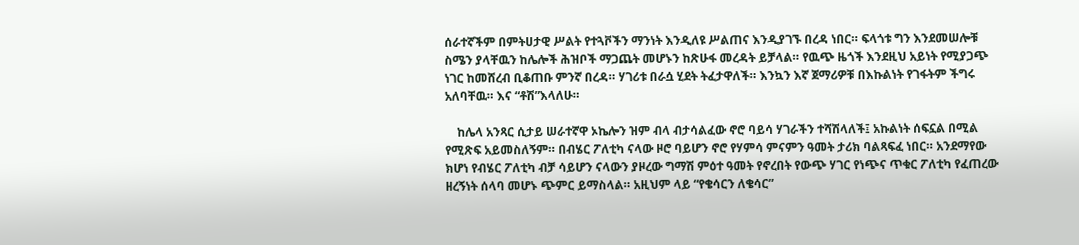ሰራተኛችም በምትሀታዊ ሥልት የተጓቮችን ማንነት እንዲለዩ ሥልጠና እንዲያገኙ በረዳ ነበር። ፍላጎቱ ግን እንደመሠሎቹ ስሜን ያላቸዉን ከሌሎች ሕዝቦች ማጋጨት መሆኑን ከጽሁፋ መረዳት ይቻላል። የዉጭ ዜጎች እንደዚህ አይነት የሚያጋጭ ነገር ከመሸረብ ቢቆጠቡ ምንኛ በረዳ። ሃገሪቱ በራሷ ሂደት ትፈታዋለች። እንኳን እኛ ጀማሪዎቹ በእኩልነት የገፋትም ችግሩ አለባቸዉ። እና “ቶሽ”እላለሁ።

    ከሌላ አንጻር ሲታይ ሠራተኛዋ ኦኬሎን ዝም ብላ ብታሳልፈው ኖሮ ባይሳ ሃገራችን ተሻሽላለች፤ አኩልነት ሰፍኗል በሚል የሚጽፍ አይመስለኝም። በብሄር ፖለቲካ ናላው ዞሮ ባይሆን ኖሮ የሃምሳ ምናምን ዓመት ታሪክ ባልጻፍፈ ነበር። አንደማየው ክሆነ የብሄር ፖለቲካ ብቻ ሳይሆን ናላውን ያዞረው ግማሽ ምዕተ ዓመት የኖረበት የውጭ ሃገር የነጭና ጥቁር ፖለቲካ የፈጠረው ዘረኝነት ሰላባ መሆኑ ጭምር ይማስላል። አዚህም ላይ “የቄሳርን ለቄሳር”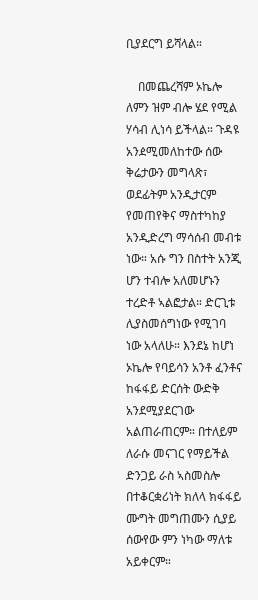ቢያደርግ ይሻላል።

    በመጨረሻም ኦኬሎ ለምን ዝም ብሎ ሄደ የሚል ሃሳብ ሊነሳ ይችላል። ጉዳዩ አንዸሚመለከተው ሰው ቅሬታውን መግላጽ፣ ወደፊትም አንዲታርም የመጠየቅና ማስተካከያ አንዲድረግ ማሳሰብ መብቱ ነው። አሱ ግን በስተት አንጂ ሆን ተብሎ አለመሆኑን ተረድቶ ኣልፎታል። ድርጊቱ ሊያስመሰግነው የሚገባ ነው አላለሁ። እንደኔ ከሆነ ኦኬሎ የባይሳን አንቶ ፈንቶና ከፋፋይ ድርሰት ውድቅ አንደሚያደርገው አልጠራጠርም። በተለይም ለራሱ መናገር የማይችል ድንጋይ ራስ ኣስመስሎ በተቆርቋሪነት ክለላ ክፋፋይ ሙግት መግጠሙን ሲያይ ሰውየው ምን ነካው ማለቱ አይቀርም።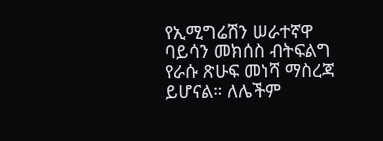የኢሚግሬሽን ሠራተኛዋ ባይሳን መክሰስ ብትፍልግ የራሱ ጽሁፍ መነሻ ማስረጃ ይሆናል። ለሌችም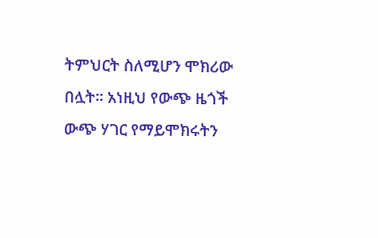ትምህርት ስለሚሆን ሞክሪው በሏት። አነዚህ የውጭ ዜጎች ውጭ ሃገር የማይሞክሩትን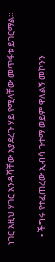ነገር አዚህ ሃገር አንዳሻቸው አያደረጉ ሃይ የሚላቸው መጥፋቱ ይገርማል።

    • ችግሩ የተፈጠረው ኢብሳ ጉተማ ወይም ዋለልኝ መኮንን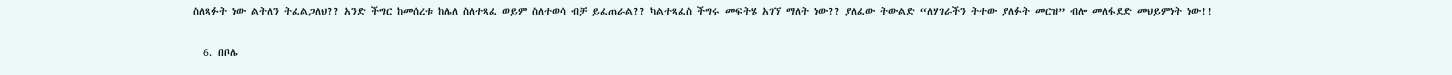ስለጻፉት ነው ልትለን ትፈልጋለህ?? አንድ ችግር ከመሰረቱ ከሌለ ስለተጻፈ ወይም ስለተወሳ ብቻ ይፈጠራል?? ካልተጻፈስ ችግሩ መፍትሄ አገኘ ማለት ነው?? ያለፈው ትውልድ “ለሃገራችን ትተው ያለፉት መርዝ” ብሎ መለፋደድ መህይምነት ነው!!

  6. በቦሌ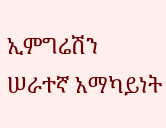ኢምግሬሽን ሠራተኛ አማካይነት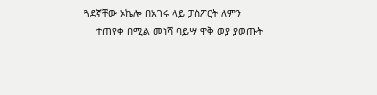ጓደኛቸው ኦኬሎ በአገሩ ላይ ፓስፖርት ለምን
    ተጠየቀ በሚል መነሻ ባይሣ ዋቅ ወያ ያወጡት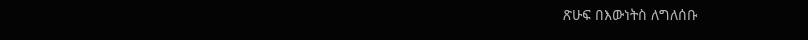ጽሁፍ በእውነትስ ለግለሰቡ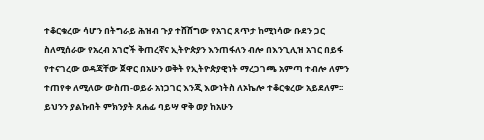ተቆርቁረው ሳሆን በትግራይ ሕዝብ ጉያ ተሸሸግው የአገር ጸጥታ ከሚነሳው ቡደን ጋር ስለሚሰራው የአረብ አገሮች ቅጠረኛና ኢትዮጵያን እንጠፋለን ብሎ በእንጊሊዝ አገር በይፋ የተናገረው ወዳጃቸው ጀዋር በአሁን ወቅት የኢትዮጵያዊነት ማረጋገጫ አምጣ ተብሎ ለምን ተጠየቀ ለሚለው ውስጠ-ወይራ አነጋገር እንጂ እውነትስ ለኦኬሎ ተቆርቁረው አይደለም፡፡ይህንን ያልኩበት ምክንያት ጸሐፊ ባይሣ ዋቅ ወያ ከአሁን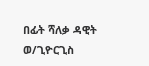በፊት ሻለቃ ዳዊት ወ/ጊዮርጊስ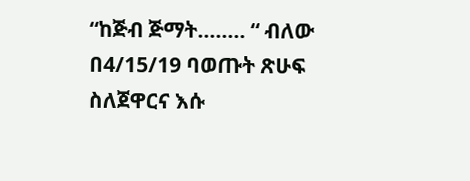“ከጅብ ጅማት…….. “ ብለው በ4/15/19 ባወጡት ጽሁፍ ስለጀዋርና እሱ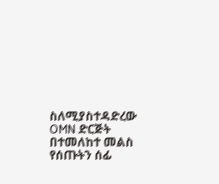ስለሚያስተዳድረው OMN ድርጅት በተመለከተ መልስ የሰጡትን ሰፊ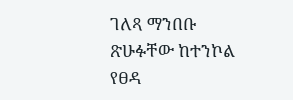ገለጻ ማንበቡ ጽሁፉቸው ከተንኮል የፀዳ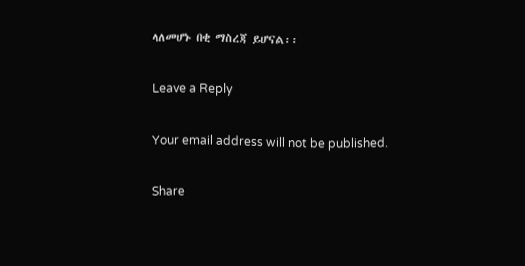ላለመሆኑ በቂ ማስረጃ ይሆናል፡፡

Leave a Reply

Your email address will not be published.

Share